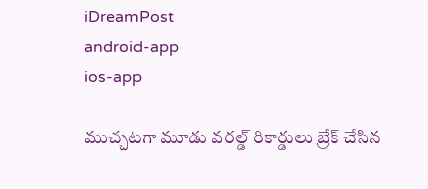iDreamPost
android-app
ios-app

ముచ్చటగా మూడు వరల్డ్‌ రికార్డులు బ్రేక్‌ చేసిన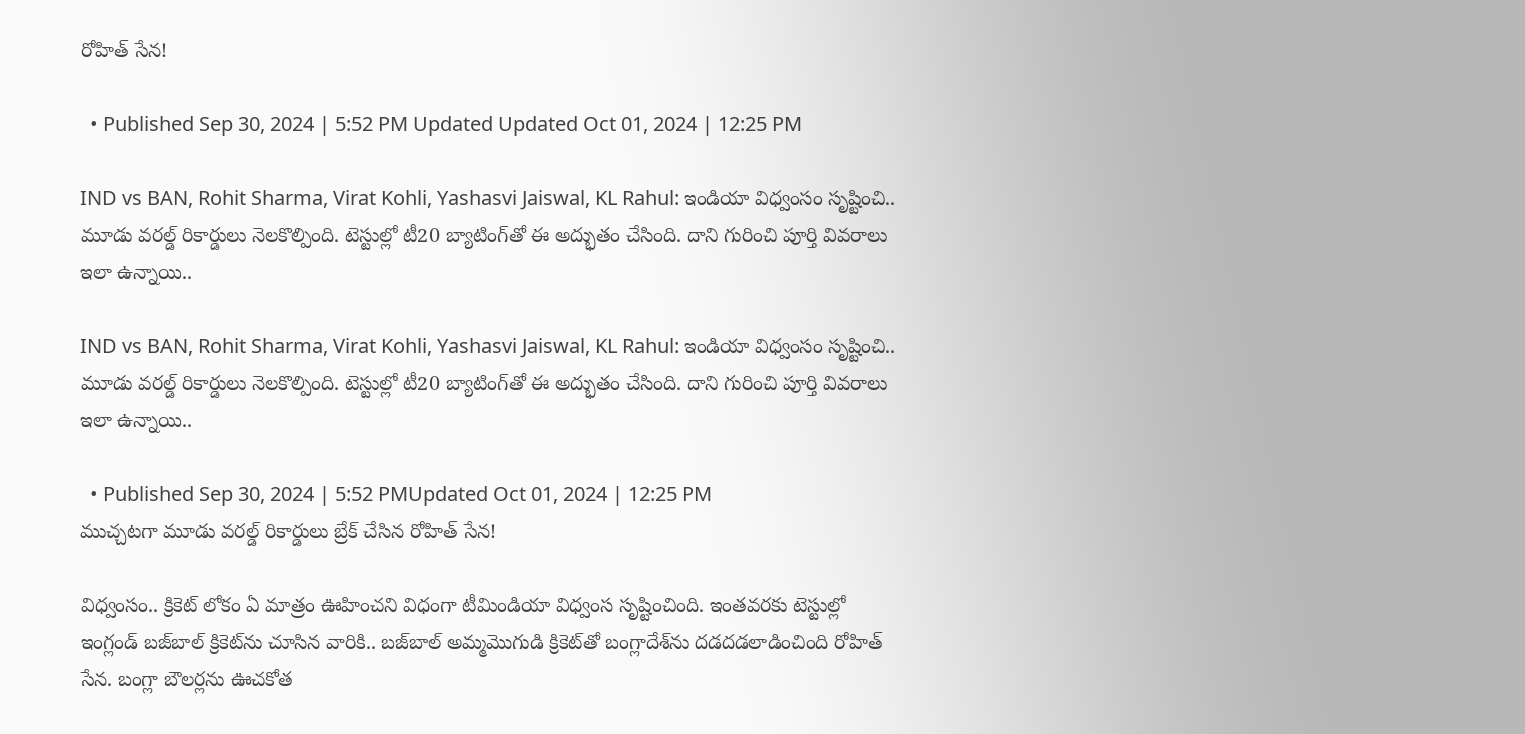రోహిత్‌ సేన!

  • Published Sep 30, 2024 | 5:52 PM Updated Updated Oct 01, 2024 | 12:25 PM

IND vs BAN, Rohit Sharma, Virat Kohli, Yashasvi Jaiswal, KL Rahul: ఇండియా విధ్వంసం సృష్టించి.. మూడు వరల్డ్‌ రికార్డులు నెలకొల్పింది. టెస్టుల్లో టీ20 బ్యాటింగ్‌తో ఈ అద్భుతం చేసింది. దాని గురించి పూర్తి వివరాలు ఇలా ఉన్నాయి..

IND vs BAN, Rohit Sharma, Virat Kohli, Yashasvi Jaiswal, KL Rahul: ఇండియా విధ్వంసం సృష్టించి.. మూడు వరల్డ్‌ రికార్డులు నెలకొల్పింది. టెస్టుల్లో టీ20 బ్యాటింగ్‌తో ఈ అద్భుతం చేసింది. దాని గురించి పూర్తి వివరాలు ఇలా ఉన్నాయి..

  • Published Sep 30, 2024 | 5:52 PMUpdated Oct 01, 2024 | 12:25 PM
ముచ్చటగా మూడు వరల్డ్‌ రికార్డులు బ్రేక్‌ చేసిన రోహిత్‌ సేన!

విధ్వంసం.. క్రికెట్‌ లోకం ఏ మాత్రం ఊహించని విధంగా టీమిండియా విధ్వంస సృష్టించింది. ఇంతవరకు టెస్టుల్లో ఇంగ్లండ్‌ బజ్‌బాల్‌ క్రికెట్‌ను చూసిన వారికి.. బజ్‌బాల్‌ అమ్మమొగుడి క్రికెట్‌తో బంగ్లాదేశ్‌ను దడదడలాడించింది రోహిత్‌ సేన. బంగ్లా బౌలర్లను ఊచకోత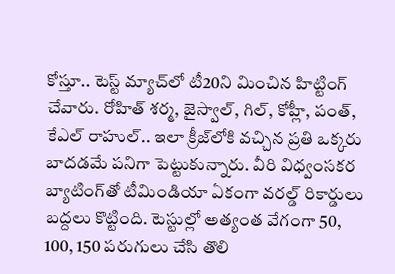కోస్తూ.. టెస్ట్‌ మ్యాచ్‌లో టీ20ని మించిన హిట్టింగ్‌ చేవారు. రోహిత్‌ శర్మ, జైస్వాల్‌, గిల్‌, కోహ్లీ, పంత్‌, కేఎల్‌ రాహుల్‌.. ఇలా క్రీజ్‌లోకి వచ్చిన ప్రతి ఒక్కరు బాదడమే పనిగా పెట్టుకున్నారు. వీరి విధ్వంసకర బ్యాటింగ్‌తో టీమిండియా ఏకంగా వరల్డ్‌ రికార్డులు బద్దలు కొట్టింది. టెస్టుల్లో అత్యంత వేగంగా 50, 100, 150 పరుగులు చేసి తొలి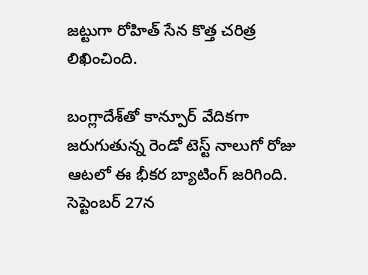జట్టుగా రోహిత్‌ సేన కొత్త చరిత్ర లిఖించింది.

బంగ్లాదేశ్‌తో కాన్పూర్‌ వేదికగా జరుగుతున్న రెండో టెస్ట్‌ నాలుగో రోజు ఆటలో ఈ భీకర బ్యాటింగ్‌ జరిగింది. సెప్టెంబర్‌ 27న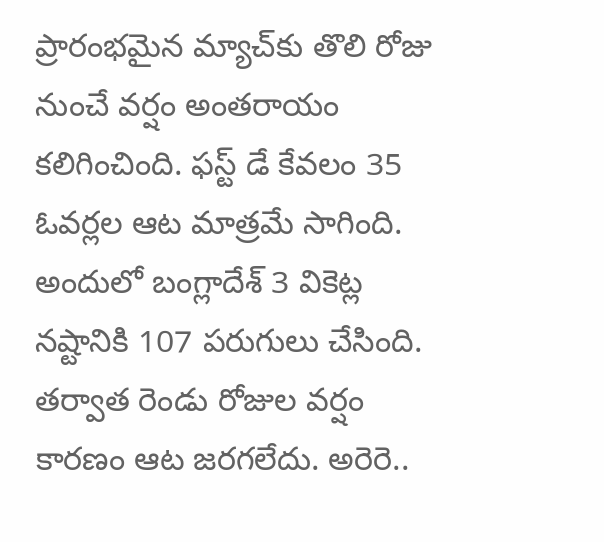ప్రారంభమైన మ్యాచ్‌కు తొలి రోజు నుంచే వర్షం అంతరాయం కలిగించింది. ఫస్ట్‌ డే కేవలం 35 ఓవర్లల ఆట మాత్రమే సాగింది. అందులో బంగ్లాదేశ్‌ 3 వికెట్ల నష్టానికి 107 పరుగులు చేసింది. తర్వాత రెండు రోజుల వర్షం కారణం ఆట జరగలేదు. అరెరె..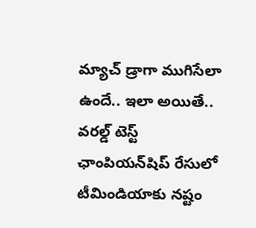మ్యాచ్‌ డ్రాగా ముగిసేలా ఉందే.. ఇలా అయితే.. వరల్డ్‌ టెస్ట్‌ ఛాంపియన్‌షిప్‌ రేసులో టీమిండియాకు నష్టం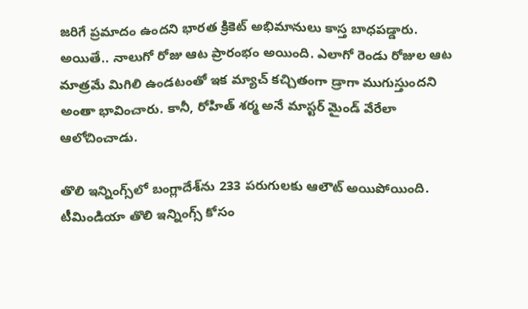జరిగే ప్రమాదం ఉందని భారత క్రికెట్‌ అభిమానులు కాస్త బాధపడ్డారు. అయితే.. నాలుగో రోజు ఆట ప్రారంభం అయింది. ఎలాగో రెండు రోజుల ఆట మాత్రమే మిగిలి ఉండటంతో ఇక మ్యాచ్‌ కచ్చితంగా డ్రాగా ముగుస్తుందని అంతా భావించారు. కానీ, రోహిత్‌ శర్మ అనే మాస్టర్‌ మైండ్‌ వేరేలా ఆలోచించాడు.

తొలి ఇన్నింగ్స్‌లో బంగ్లాదేశ్‌ను 233 పరుగులకు ఆలౌట్‌ అయిపోయింది. టీమిండియా తొలి ఇన్నింగ్స్‌ కోసం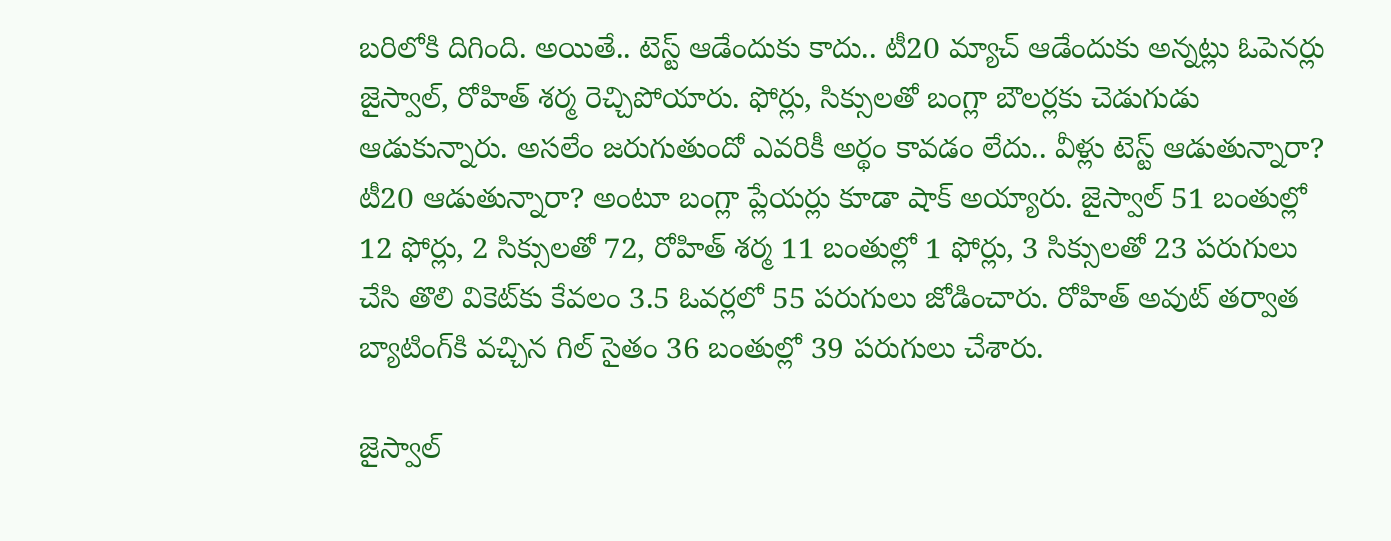బరిలోకి దిగింది. అయితే.. టెస్ట్‌ ఆడేందుకు కాదు.. టీ20 మ్యాచ్‌ ఆడేందుకు అన్నట్లు ఓపెనర్లు జైస్వాల్‌, రోహిత్‌ శర్మ రెచ్చిపోయారు. ఫోర్లు, సిక్సులతో బంగ్లా బౌలర్లకు చెడుగుడు ఆడుకున్నారు. అసలేం జరుగుతుందో ఎవరికీ అర్థం కావడం లేదు.. వీళ్లు టెస్ట్‌ ఆడుతున్నారా? టీ20 ఆడుతున్నారా? అంటూ బంగ్లా ప్లేయర్లు కూడా షాక్‌ అయ్యారు. జైస్వాల్‌ 51 బంతుల్లో 12 ఫోర్లు, 2 సిక్సులతో 72, రోహిత్‌ శర్మ 11 బంతుల్లో 1 ఫోర్లు, 3 సిక్సులతో 23 పరుగులు చేసి తొలి వికెట్‌కు కేవలం 3.5 ఓవర్లలో 55 పరుగులు జోడించారు. రోహిత్‌ అవుట్‌ తర్వాత బ్యాటింగ్‌కి వచ్చిన గిల్‌ సైతం 36 బంతుల్లో 39 పరుగులు చేశారు.

జైస్వాల్‌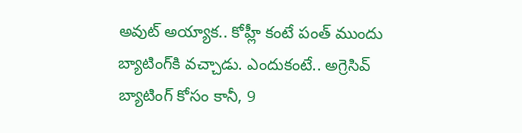అవుట్‌ అయ్యాక.. కోహ్లీ కంటే పంత్‌ ముందు బ్యాటింగ్‌కి వచ్చాడు. ఎందుకంటే.. అగ్రెసివ్‌ బ్యాటింగ్‌ కోసం కానీ, 9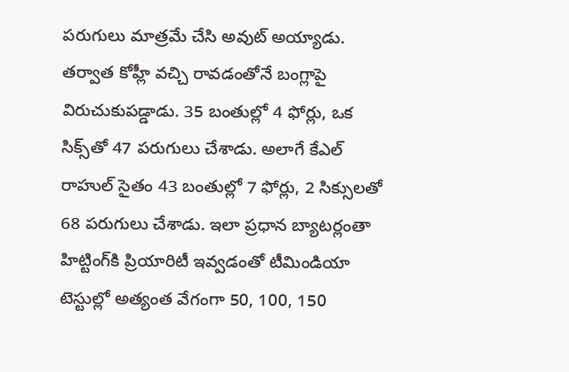పరుగులు మాత్రమే చేసి అవుట్‌ అయ్యాడు. తర్వాత కోహ్లీ వచ్చి రావడంతోనే బంగ్లాపై విరుచుకుపడ్డాడు. 35 బంతుల్లో 4 ఫోర్లు, ఒక సిక్స్‌తో 47 పరుగులు చేశాడు. అలాగే కేఎల్‌ రాహుల్‌ సైతం 43 బంతుల్లో 7 ఫోర్లు, 2 సిక్సులతో 68 పరుగులు చేశాడు. ఇలా ప్రధాన బ్యాటర్లంతా హిట్టింగ్‌కి ప్రియారిటీ ఇవ్వడంతో టీమిండియా టెస్టుల్లో అత్యంత వేగంగా 50, 100, 150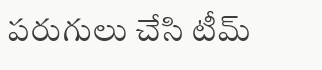పరుగులు చేసి టీమ్‌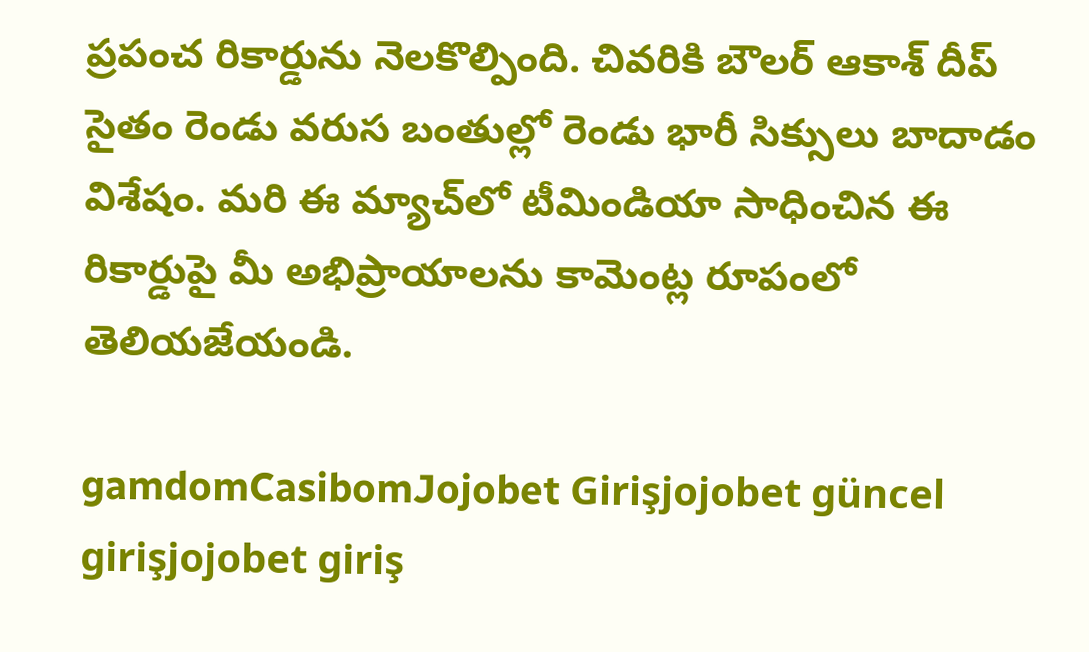ప్రపంచ రికార్డును నెలకొల్పింది. చివరికి బౌలర్‌ ఆకాశ్‌ దీప్‌ సైతం రెండు వరుస బంతుల్లో రెండు భారీ సిక్సులు బాదాడం విశేషం. మరి ఈ మ్యాచ్‌లో టీమిండియా సాధించిన ఈ రికార్డుపై మీ అభిప్రాయాలను కామెంట్ల రూపంలో తెలియజేయండి.

gamdomCasibomJojobet Girişjojobet güncel girişjojobet giriş